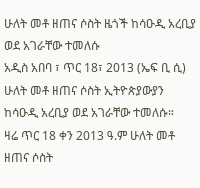ሁለት መቶ ዘጠና ሶስት ዜጎች ከሳዑዲ አረቢያ ወደ አገራቸው ተመለሱ
አዲስ አበባ ፣ ጥር 18፣ 2013 (ኤፍ ቢ ሲ) ሁለት መቶ ዘጠና ሶስት ኢትዮጵያውያን ከሳዑዲ አረቢያ ወደ አገራቸው ተመለሱ።
ዛሬ ጥር 18 ቀን 2013 ዓ.ም ሁለት መቶ ዘጠና ሶስት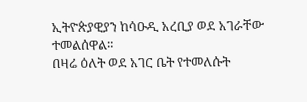ኢትዮጵያዊያን ከሳዑዲ አረቢያ ወደ አገራቸው ተመልሰዋል።
በዛሬ ዕለት ወደ አገር ቤት የተመለሱት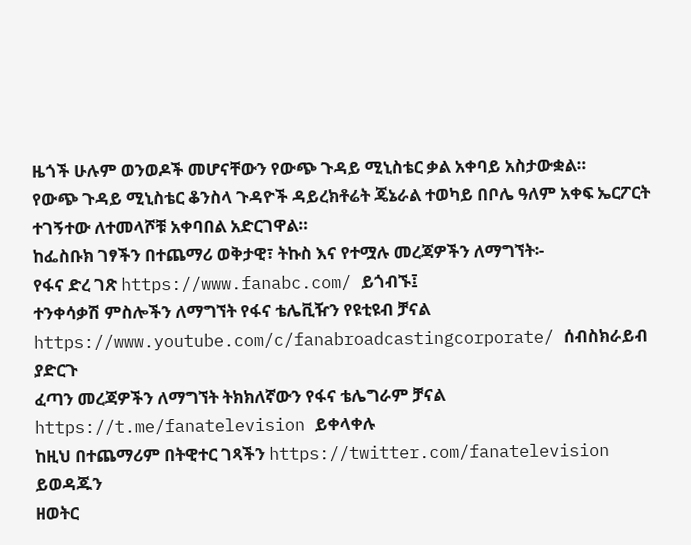ዜጎች ሁሉም ወንወዶች መሆናቸውን የውጭ ጉዳይ ሚኒስቴር ቃል አቀባይ አስታውቋል።
የውጭ ጉዳይ ሚኒስቴር ቆንስላ ጉዳዮች ዳይረክቶሬት ጄኔራል ተወካይ በቦሌ ዓለም አቀፍ ኤርፖርት ተገኝተው ለተመላሾቹ አቀባበል አድርገዋል።
ከፌስቡክ ገፃችን በተጨማሪ ወቅታዊ፣ ትኩስ እና የተሟሉ መረጃዎችን ለማግኘት፡-
የፋና ድረ ገጽ https://www.fanabc.com/ ይጎብኙ፤
ተንቀሳቃሽ ምስሎችን ለማግኘት የፋና ቴሌቪዥን የዩቲዩብ ቻናል https://www.youtube.com/c/fanabroadcastingcorporate/ ሰብስክራይብ ያድርጉ
ፈጣን መረጃዎችን ለማግኘት ትክክለኛውን የፋና ቴሌግራም ቻናል https://t.me/fanatelevision ይቀላቀሉ
ከዚህ በተጨማሪም በትዊተር ገጻችን https://twitter.com/fanatelevision ይወዳጁን
ዘወትር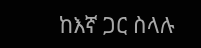ከእኛ ጋር ስላሉ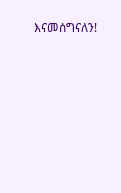እናመሰግናለን!